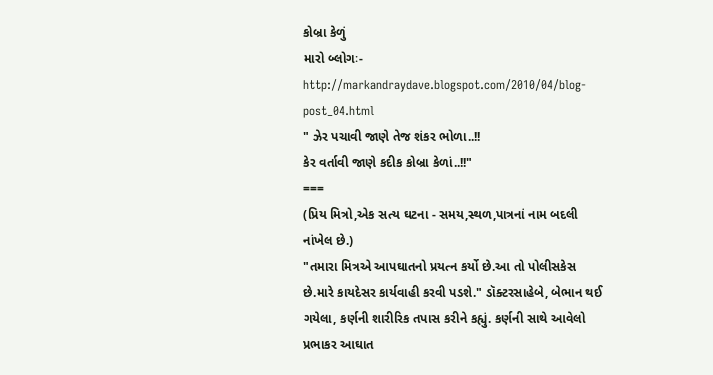કોબ્રા કેળું
મારો બ્લોગઃ- http://markandraydave.blogspot.com/2010/04/blog-post_04.html
" ઝેર પચાવી જાણે તેજ શંકર ભોળા..!!
કેર વર્તાવી જાણે કદીક કોબ્રા કેળાં..!!"
===
(પ્રિય મિત્રો,એક સત્ય ઘટના - સમય,સ્થળ,પાત્રનાં નામ બદલી નાંખેલ છે.)
"તમારા મિત્રએ આપઘાતનો પ્રયત્ન કર્યો છે.આ તો પોલીસકેસ છે.મારે કાયદેસર કાર્યવાહી કરવી પડશે." ડૉક્ટરસાહેબે, બેભાન થઈ ગયેલા, કર્ણની શારીરિક તપાસ કરીને કહ્યું. કર્ણની સાથે આવેલો પ્રભાકર આઘાત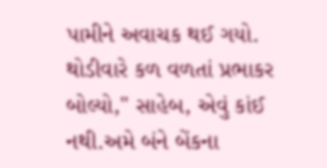પામીને અવાચક થઈ ગયો.
થોડીવારે કળ વળતાં પ્રભાકર બોલ્યો," સાહેબ, એવું કાંઈ નથી.અમે બંને બેંકના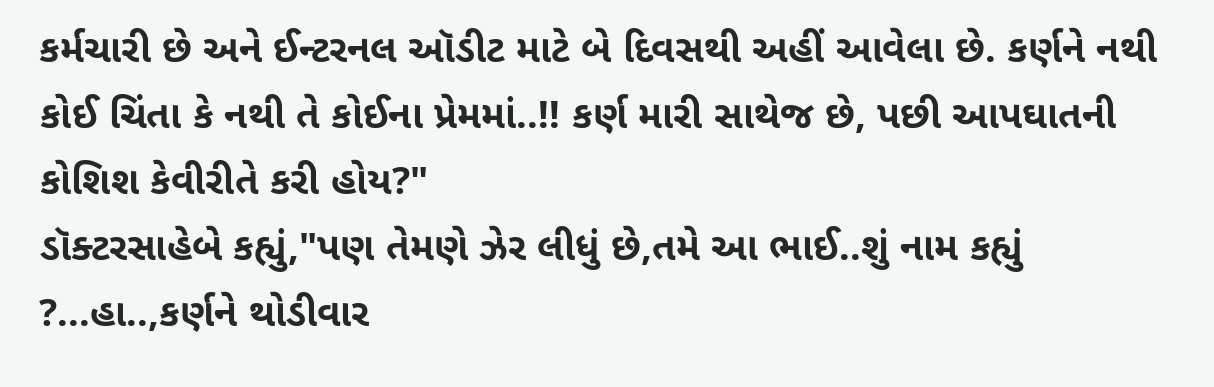કર્મચારી છે અને ઈન્ટરનલ ઑડીટ માટે બે દિવસથી અહીં આવેલા છે. કર્ણને નથી કોઈ ચિંતા કે નથી તે કોઈના પ્રેમમાં..!! કર્ણ મારી સાથેજ છે, પછી આપઘાતની કોશિશ કેવીરીતે કરી હોય?"
ડૉક્ટરસાહેબે કહ્યું,"પણ તેમણે ઝેર લીધું છે,તમે આ ભાઈ..શું નામ કહ્યું ?...હા..,કર્ણને થોડીવાર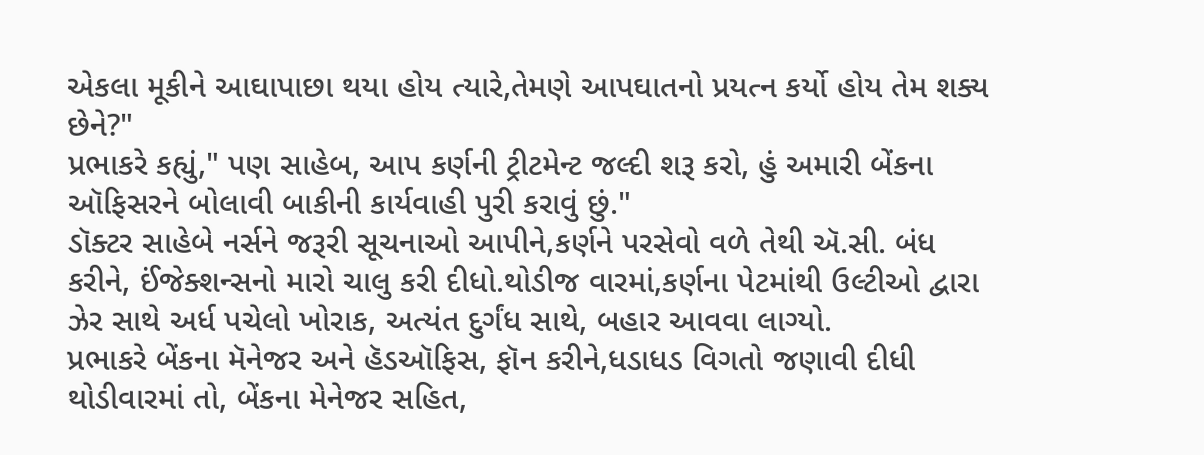એકલા મૂકીને આઘાપાછા થયા હોય ત્યારે,તેમણે આપઘાતનો પ્રયત્ન કર્યો હોય તેમ શક્ય છેને?"
પ્રભાકરે કહ્યું," પણ સાહેબ, આપ કર્ણની ટ્રીટમેન્ટ જલ્દી શરૂ કરો, હું અમારી બેંકના ઑફિસરને બોલાવી બાકીની કાર્યવાહી પુરી કરાવું છું."
ડૉક્ટર સાહેબે નર્સને જરૂરી સૂચનાઓ આપીને,કર્ણને પરસેવો વળે તેથી ઍ.સી. બંધ કરીને, ઈંજેક્શન્સનો મારો ચાલુ કરી દીધો.થોડીજ વારમાં,કર્ણના પેટમાંથી ઉલ્ટીઓ દ્વારા ઝેર સાથે અર્ધ પચેલો ખોરાક, અત્યંત દુર્ગંધ સાથે, બહાર આવવા લાગ્યો.
પ્રભાકરે બેંકના મૅનેજર અને હૅડઑફિસ, ફૉન કરીને,ધડાધડ વિગતો જણાવી દીધી થોડીવારમાં તો, બેંકના મેનેજર સહિત,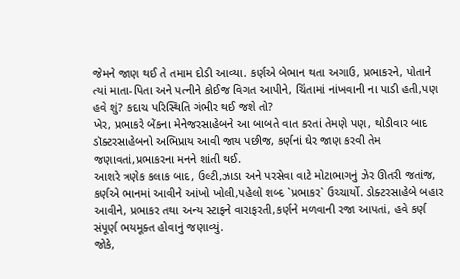જેમને જાણ થઈ તે તમામ દોડી આવ્યા. કર્ણએ બેભાન થતા અગાઉ, પ્રભાકરને, પોતાને ત્યાં માતા-પિતા અને પત્નીને કોઈજ વિગત આપીને, ચિંતામાં નાંખવાની ના પાડી હતી,પણ હવે શું? કદાચ પરિસ્થિતિ ગંભીર થઈ જશે તો?
ખેર, પ્રભાકરે બેંકના મેનેજરસાહેબને આ બાબતે વાત કરતાં તેમણે પણ, થોડીવાર બાદ ડૉક્ટરસાહેબનો અભિપ્રાય આવી જાય પછીજ, કર્ણનાં ઘેર જાણ કરવી તેમ જણાવતાં,પ્રભાકરના મનને શાંતી થઈ.
આશરે ત્રણેક કલાક બાદ, ઉલ્ટી,ઝાડા અને પરસેવા વાટે મોટાભાગનું ઝેર ઊતરી જતાંજ, કર્ણએ ભાનમાં આવીને આંખો ખોલી,પહેલો શબ્દ `પ્રભાકર` ઉચ્ચાર્યો. ડોક્ટરસાહેબે બહાર આવીને, પ્રભાકર તથા અન્ય સ્ટાફને વારાફરતી,કર્ણને મળવાની રજા આપતાં, હવે કર્ણ સંપૂર્ણ ભયમૂક્ત હોવાનું જણાવ્યું.
જોકે,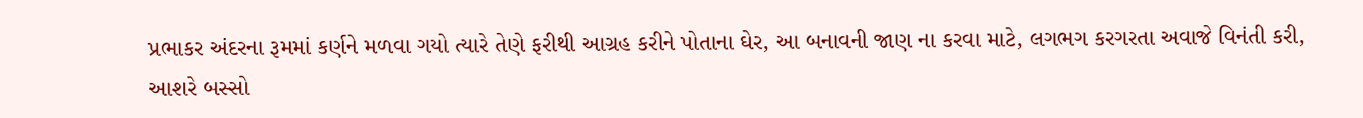પ્રભાકર અંદરના રૂમમાં કર્ણને મળવા ગયો ત્યારે તેણે ફરીથી આગ્રહ કરીને પોતાના ઘેર, આ બનાવની જાણ ના કરવા માટે, લગભગ કરગરતા અવાજે વિનંતી કરી, આશરે બસ્સો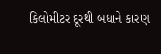કિલોમીટર દૂરથી બધાને કારણ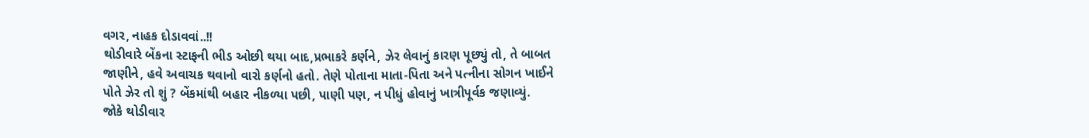વગર, નાહક દોડાવવાં..!!
થોડીવારે બેંકના સ્ટાફની ભીડ ઓછી થયા બાદ,પ્રભાકરે કર્ણને, ઝેર લેવાનું કારણ પૂછ્યું તો, તે બાબત જાણીને, હવે અવાચક થવાનો વારો કર્ણનો હતો. તેણે પોતાના માતા-પિતા અને પત્નીના સોગન ખાઈને પોતે ઝેર તો શું ? બેંકમાંથી બહાર નીકળ્યા પછી, પાણી પણ, ન પીધું હોવાનું ખાત્રીપૂર્વક જણાવ્યું.
જોકે થોડીવાર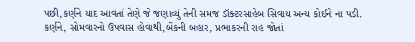પછી,કર્ણને યાદ આવતાં તેણે જે જણાવ્યું તેની સમજ ડૉક્ટરસાહેબ સિવાય અન્ય કોઈને ના પડી.
કર્ણને, સોમવારનો ઉપવાસ હોવાથી,બેંકની બહાર, પ્રભાકરની રાહ જોતાં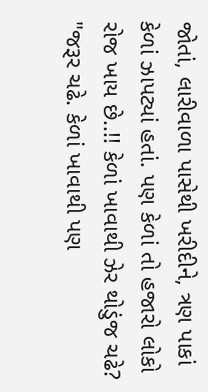જોતાં, લારીવાળા પાસેથી ખરીદીને, ત્રણ પાકાં કેળાં ઝાપટ્યાં હતાં. પણ કેળાં તો હજારો લોકો રોજ ખાય છે..!! કેળાં ખાવાથી ઝેર થોડુંજ ચઢે?
"જરૂર ચઢે. કેળાં ખાવાથી પણ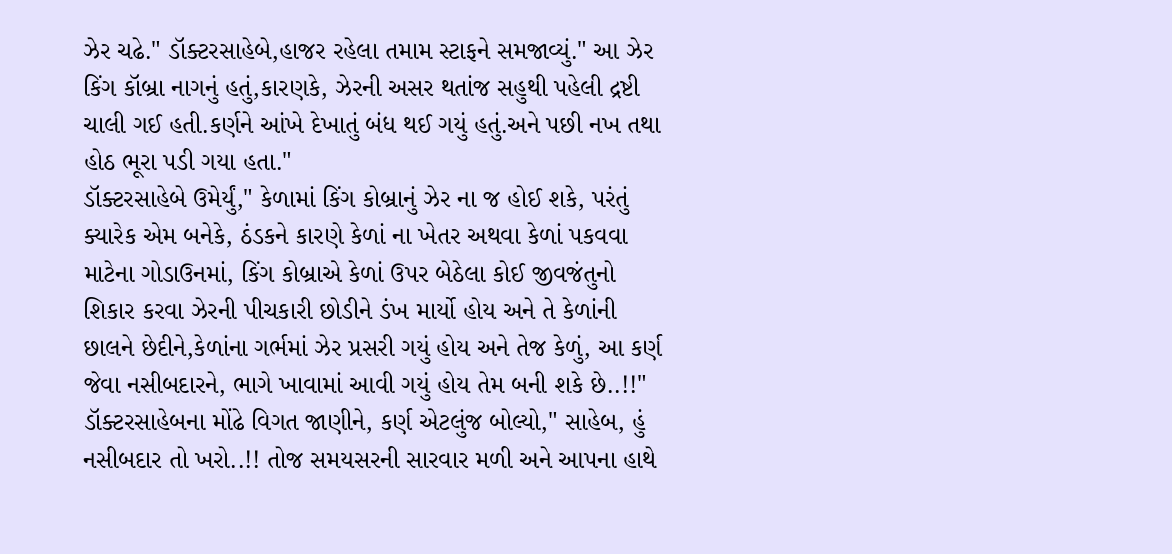ઝેર ચઢે." ડૉક્ટરસાહેબે,હાજર રહેલા તમામ સ્ટાફને સમજાવ્યું." આ ઝેર કિંગ કૉબ્રા નાગનું હતું,કારણકે, ઝેરની અસર થતાંજ સહુથી પહેલી દ્રષ્ટી ચાલી ગઈ હતી.કર્ણને આંખે દેખાતું બંધ થઈ ગયું હતું.અને પછી નખ તથા હોઠ ભૂરા પડી ગયા હતા."
ડૉક્ટરસાહેબે ઉમેર્યું," કેળામાં કિંગ કોબ્રાનું ઝેર ના જ હોઈ શકે, પરંતું ક્યારેક એમ બનેકે, ઠંડકને કારણે કેળાં ના ખેતર અથવા કેળાં પકવવા માટેના ગોડાઉનમાં, કિંગ કોબ્રાએ કેળાં ઉપર બેઠેલા કોઈ જીવજંતુનો શિકાર કરવા ઝેરની પીચકારી છોડીને ડંખ માર્યો હોય અને તે કેળાંની છાલને છેદીને,કેળાંના ગર્ભમાં ઝેર પ્રસરી ગયું હોય અને તેજ કેળું, આ કર્ણ જેવા નસીબદારને, ભાગે ખાવામાં આવી ગયું હોય તેમ બની શકે છે..!!"
ડૉક્ટરસાહેબના મોંઢે વિગત જાણીને, કર્ણ એટલુંજ બોલ્યો," સાહેબ, હું નસીબદાર તો ખરો..!! તોજ સમયસરની સારવાર મળી અને આપના હાથે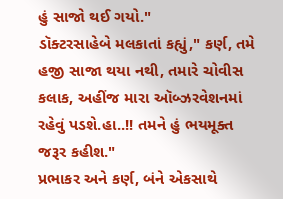હું સાજો થઈ ગયો."
ડૉક્ટરસાહેબે મલકાતાં કહ્યું," કર્ણ, તમે હજી સાજા થયા નથી, તમારે ચોવીસ કલાક, અહીંજ મારા ઑબ્ઝરવેશનમાં રહેવું પડશે.હા..!! તમને હું ભયમૂક્ત જરૂર કહીશ."
પ્રભાકર અને કર્ણ, બંને એકસાથે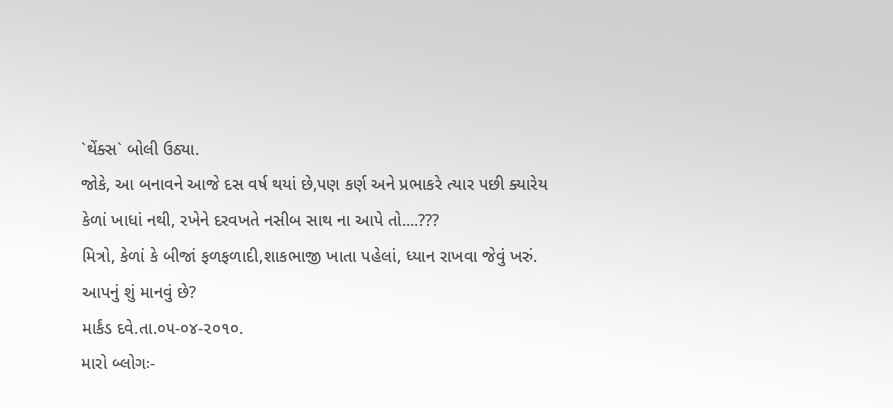`થેંક્સ` બોલી ઉઠ્યા.
જોકે, આ બનાવને આજે દસ વર્ષ થયાં છે,પણ કર્ણ અને પ્રભાકરે ત્યાર પછી ક્યારેય કેળાં ખાધાં નથી, રખેને દરવખતે નસીબ સાથ ના આપે તો....???
મિત્રો, કેળાં કે બીજાં ફળફળાદી,શાકભાજી ખાતા પહેલાં, ધ્યાન રાખવા જેવું ખરું.
આપનું શું માનવું છે?
માર્કંડ દવે.તા.૦૫-૦૪-૨૦૧૦.
મારો બ્લોગઃ-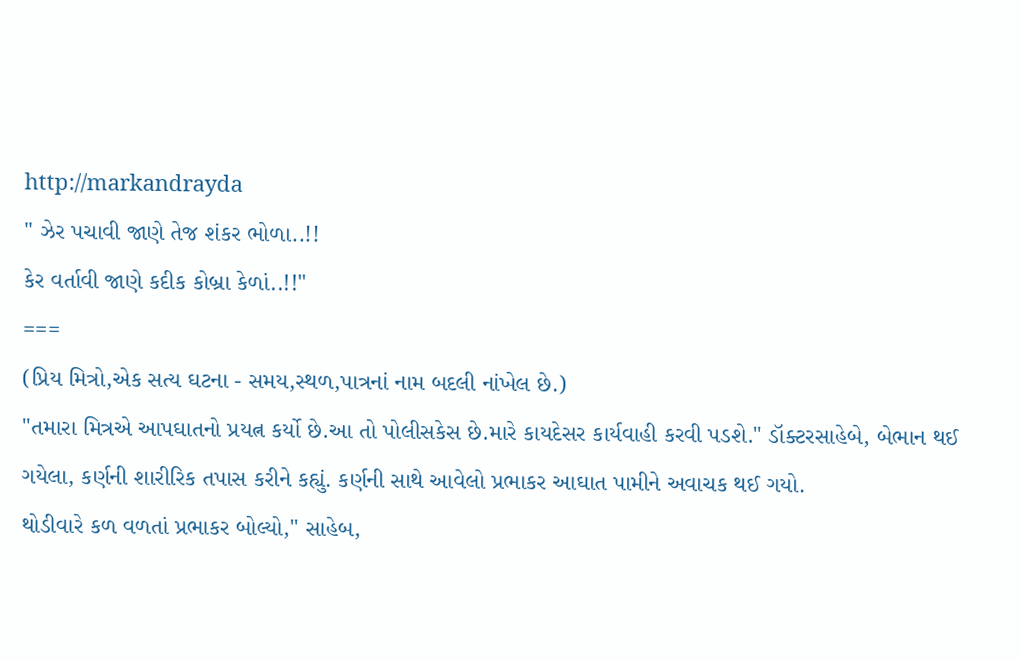http://markandrayda
" ઝેર પચાવી જાણે તેજ શંકર ભોળા..!!
કેર વર્તાવી જાણે કદીક કોબ્રા કેળાં..!!"
===
(પ્રિય મિત્રો,એક સત્ય ઘટના - સમય,સ્થળ,પાત્રનાં નામ બદલી નાંખેલ છે.)
"તમારા મિત્રએ આપઘાતનો પ્રયત્ન કર્યો છે.આ તો પોલીસકેસ છે.મારે કાયદેસર કાર્યવાહી કરવી પડશે." ડૉક્ટરસાહેબે, બેભાન થઈ ગયેલા, કર્ણની શારીરિક તપાસ કરીને કહ્યું. કર્ણની સાથે આવેલો પ્રભાકર આઘાત પામીને અવાચક થઈ ગયો.
થોડીવારે કળ વળતાં પ્રભાકર બોલ્યો," સાહેબ,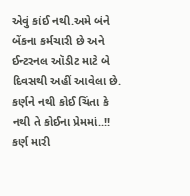એવું કાંઈ નથી.અમે બંને બેંકના કર્મચારી છે અને ઈન્ટરનલ ઑડીટ માટે બે દિવસથી અહીં આવેલા છે. કર્ણને નથી કોઈ ચિંતા કે નથી તે કોઈના પ્રેમમાં..!! કર્ણ મારી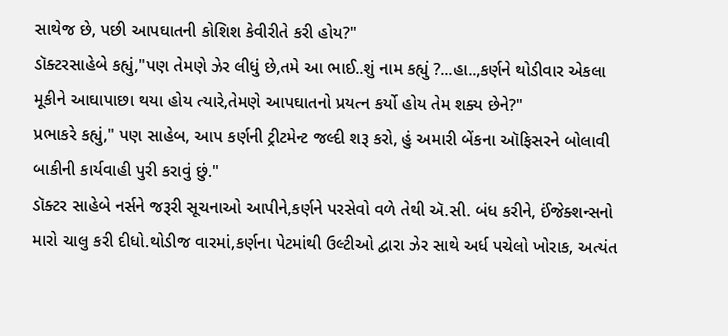સાથેજ છે, પછી આપઘાતની કોશિશ કેવીરીતે કરી હોય?"
ડૉક્ટરસાહેબે કહ્યું,"પણ તેમણે ઝેર લીધું છે,તમે આ ભાઈ..શું નામ કહ્યું ?...હા..,કર્ણને થોડીવાર એકલા મૂકીને આઘાપાછા થયા હોય ત્યારે,તેમણે આપઘાતનો પ્રયત્ન કર્યો હોય તેમ શક્ય છેને?"
પ્રભાકરે કહ્યું," પણ સાહેબ, આપ કર્ણની ટ્રીટમેન્ટ જલ્દી શરૂ કરો, હું અમારી બેંકના ઑફિસરને બોલાવી બાકીની કાર્યવાહી પુરી કરાવું છું."
ડૉક્ટર સાહેબે નર્સને જરૂરી સૂચનાઓ આપીને,કર્ણને પરસેવો વળે તેથી ઍ.સી. બંધ કરીને, ઈંજેક્શન્સનો મારો ચાલુ કરી દીધો.થોડીજ વારમાં,કર્ણના પેટમાંથી ઉલ્ટીઓ દ્વારા ઝેર સાથે અર્ધ પચેલો ખોરાક, અત્યંત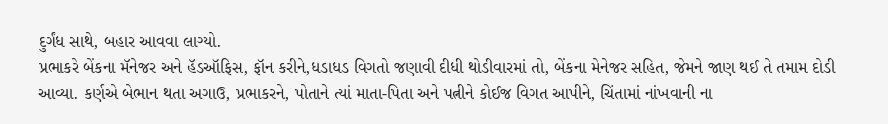દુર્ગંધ સાથે, બહાર આવવા લાગ્યો.
પ્રભાકરે બેંકના મૅનેજર અને હૅડઑફિસ, ફૉન કરીને,ધડાધડ વિગતો જણાવી દીધી થોડીવારમાં તો, બેંકના મેનેજર સહિત, જેમને જાણ થઈ તે તમામ દોડી આવ્યા. કર્ણએ બેભાન થતા અગાઉ, પ્રભાકરને, પોતાને ત્યાં માતા-પિતા અને પત્નીને કોઈજ વિગત આપીને, ચિંતામાં નાંખવાની ના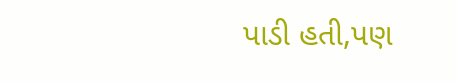પાડી હતી,પણ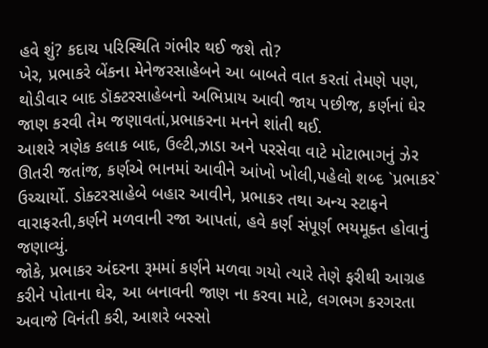હવે શું? કદાચ પરિસ્થિતિ ગંભીર થઈ જશે તો?
ખેર, પ્રભાકરે બેંકના મેનેજરસાહેબને આ બાબતે વાત કરતાં તેમણે પણ, થોડીવાર બાદ ડૉક્ટરસાહેબનો અભિપ્રાય આવી જાય પછીજ, કર્ણનાં ઘેર જાણ કરવી તેમ જણાવતાં,પ્રભાકરના મનને શાંતી થઈ.
આશરે ત્રણેક કલાક બાદ, ઉલ્ટી,ઝાડા અને પરસેવા વાટે મોટાભાગનું ઝેર ઊતરી જતાંજ, કર્ણએ ભાનમાં આવીને આંખો ખોલી,પહેલો શબ્દ `પ્રભાકર` ઉચ્ચાર્યો. ડોક્ટરસાહેબે બહાર આવીને, પ્રભાકર તથા અન્ય સ્ટાફને વારાફરતી,કર્ણને મળવાની રજા આપતાં, હવે કર્ણ સંપૂર્ણ ભયમૂક્ત હોવાનું જણાવ્યું.
જોકે, પ્રભાકર અંદરના રૂમમાં કર્ણને મળવા ગયો ત્યારે તેણે ફરીથી આગ્રહ કરીને પોતાના ઘેર, આ બનાવની જાણ ના કરવા માટે, લગભગ કરગરતા અવાજે વિનંતી કરી, આશરે બસ્સો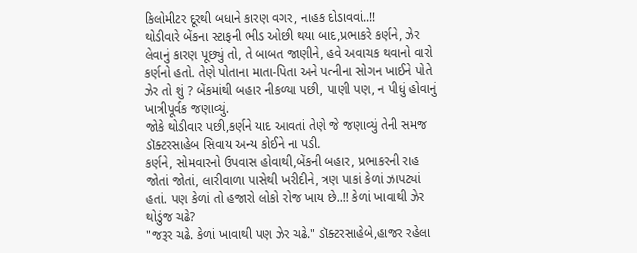કિલોમીટર દૂરથી બધાને કારણ વગર, નાહક દોડાવવાં..!!
થોડીવારે બેંકના સ્ટાફની ભીડ ઓછી થયા બાદ,પ્રભાકરે કર્ણને, ઝેર લેવાનું કારણ પૂછ્યું તો, તે બાબત જાણીને, હવે અવાચક થવાનો વારો કર્ણનો હતો. તેણે પોતાના માતા-પિતા અને પત્નીના સોગન ખાઈને પોતે ઝેર તો શું ? બેંકમાંથી બહાર નીકળ્યા પછી, પાણી પણ, ન પીધું હોવાનું ખાત્રીપૂર્વક જણાવ્યું.
જોકે થોડીવાર પછી,કર્ણને યાદ આવતાં તેણે જે જણાવ્યું તેની સમજ ડૉક્ટરસાહેબ સિવાય અન્ય કોઈને ના પડી.
કર્ણને, સોમવારનો ઉપવાસ હોવાથી,બેંકની બહાર, પ્રભાકરની રાહ જોતાં જોતાં, લારીવાળા પાસેથી ખરીદીને, ત્રણ પાકાં કેળાં ઝાપટ્યાં હતાં. પણ કેળાં તો હજારો લોકો રોજ ખાય છે..!! કેળાં ખાવાથી ઝેર થોડુંજ ચઢે?
"જરૂર ચઢે. કેળાં ખાવાથી પણ ઝેર ચઢે." ડૉક્ટરસાહેબે,હાજર રહેલા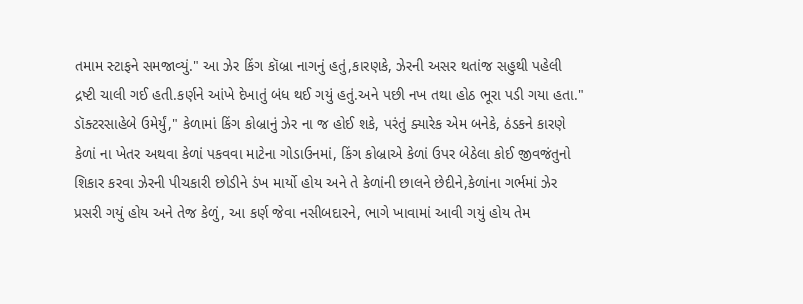તમામ સ્ટાફને સમજાવ્યું." આ ઝેર કિંગ કૉબ્રા નાગનું હતું,કારણકે, ઝેરની અસર થતાંજ સહુથી પહેલી દ્રષ્ટી ચાલી ગઈ હતી.કર્ણને આંખે દેખાતું બંધ થઈ ગયું હતું.અને પછી નખ તથા હોઠ ભૂરા પડી ગયા હતા."
ડૉક્ટરસાહેબે ઉમેર્યું," કેળામાં કિંગ કોબ્રાનું ઝેર ના જ હોઈ શકે, પરંતું ક્યારેક એમ બનેકે, ઠંડકને કારણે કેળાં ના ખેતર અથવા કેળાં પકવવા માટેના ગોડાઉનમાં, કિંગ કોબ્રાએ કેળાં ઉપર બેઠેલા કોઈ જીવજંતુનો શિકાર કરવા ઝેરની પીચકારી છોડીને ડંખ માર્યો હોય અને તે કેળાંની છાલને છેદીને,કેળાંના ગર્ભમાં ઝેર પ્રસરી ગયું હોય અને તેજ કેળું, આ કર્ણ જેવા નસીબદારને, ભાગે ખાવામાં આવી ગયું હોય તેમ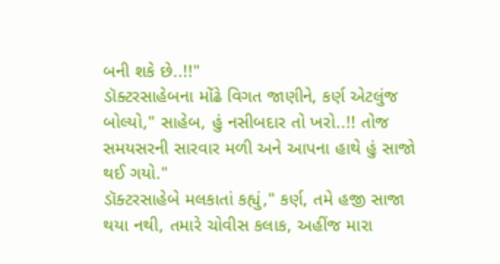બની શકે છે..!!"
ડૉક્ટરસાહેબના મોંઢે વિગત જાણીને, કર્ણ એટલુંજ બોલ્યો," સાહેબ, હું નસીબદાર તો ખરો..!! તોજ સમયસરની સારવાર મળી અને આપના હાથે હું સાજો થઈ ગયો."
ડૉક્ટરસાહેબે મલકાતાં કહ્યું," કર્ણ, તમે હજી સાજા થયા નથી, તમારે ચોવીસ કલાક, અહીંજ મારા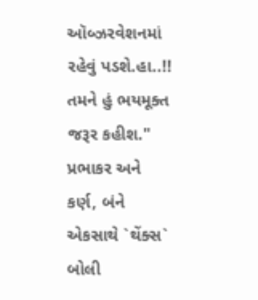ઑબ્ઝરવેશનમાં રહેવું પડશે.હા..!! તમને હું ભયમૂક્ત જરૂર કહીશ."
પ્રભાકર અને કર્ણ, બંને એકસાથે `થેંક્સ` બોલી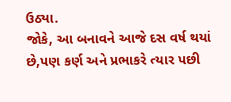ઉઠ્યા.
જોકે, આ બનાવને આજે દસ વર્ષ થયાં છે,પણ કર્ણ અને પ્રભાકરે ત્યાર પછી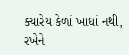ક્યારેય કેળાં ખાધાં નથી, રખેને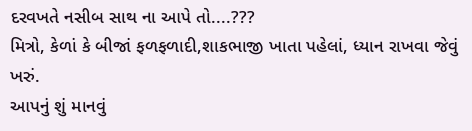દરવખતે નસીબ સાથ ના આપે તો....???
મિત્રો, કેળાં કે બીજાં ફળફળાદી,શાકભાજી ખાતા પહેલાં, ધ્યાન રાખવા જેવું ખરું.
આપનું શું માનવું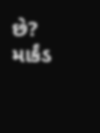છે?
માર્કંડ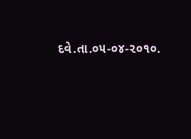દવે.તા.૦૫-૦૪-૨૦૧૦.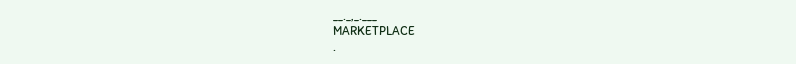__._,_.___
MARKETPLACE
.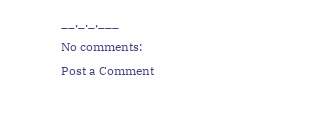__,_._,___
No comments:
Post a Comment